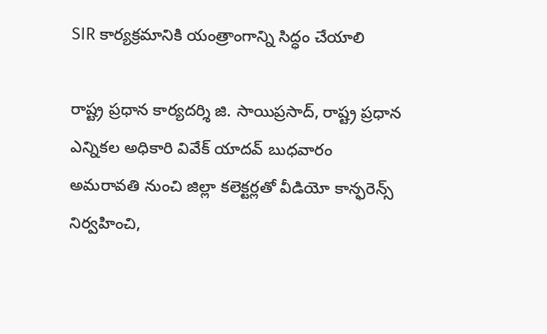SIR కార్యక్రమానికి యంత్రాంగాన్ని సిద్ధం చేయాలి

రాష్ట్ర ప్రధాన కార్యదర్శి జి. సాయిప్రసాద్, రాష్ట్ర ప్రధాన ఎన్నికల అధికారి వివేక్ యాదవ్ బుధవారం అమరావతి నుంచి జిల్లా కలెక్టర్లతో వీడియో కాన్ఫరెన్స్ నిర్వహించి,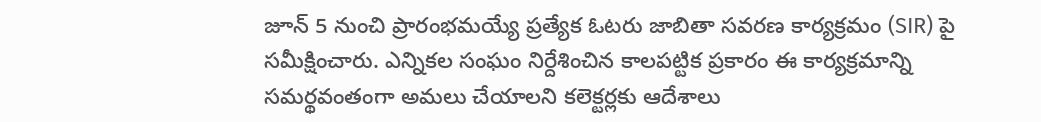జూన్ 5 నుంచి ప్రారంభమయ్యే ప్రత్యేక ఓటరు జాబితా సవరణ కార్యక్రమం (SIR) పై సమీక్షించారు. ఎన్నికల సంఘం నిర్దేశించిన కాలపట్టిక ప్రకారం ఈ కార్యక్రమాన్ని సమర్థవంతంగా అమలు చేయాలని కలెక్టర్లకు ఆదేశాలు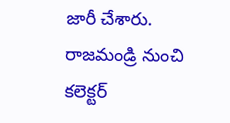జారీ చేశారు. రాజమండ్రి నుంచి కలెక్టర్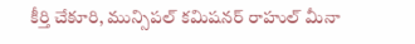కీర్తి చేకూరి, మున్సిపల్ కమిషనర్ రాహుల్ మీనా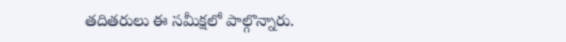తదితరులు ఈ సమీక్షలో పాల్గొన్నారు.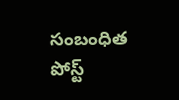సంబంధిత పోస్ట్